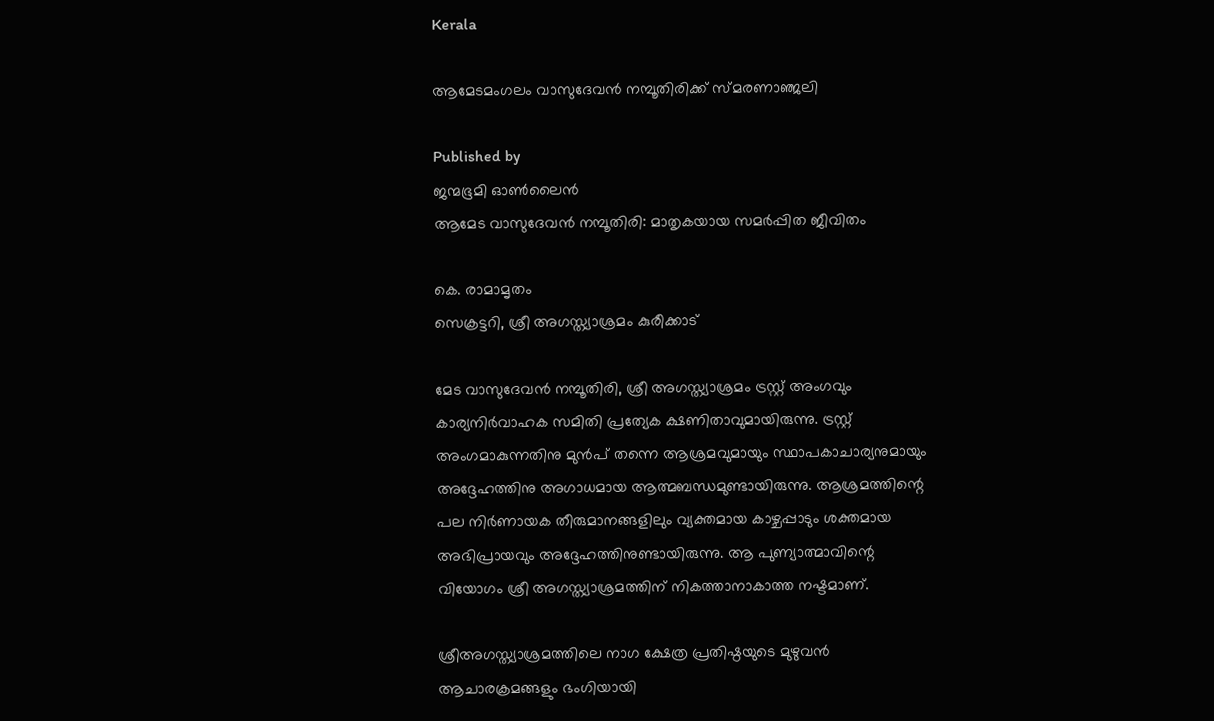Kerala

ആമേടമംഗലം വാസുദേവന്‍ നമ്പൂതിരിക്ക് സ്മരണാഞ്ജലി

Published by
ജന്മഭൂമി ഓണ്‍ലൈന്‍
ആമേട വാസുദേവന്‍ നമ്പൂതിരി: മാതൃകയായ സമര്‍പ്പിത ജീവിതം

കെ. രാമാമൃതം
സെക്രട്ടറി, ശ്രീ അഗസ്ത്യാശ്രമം കുരീക്കാട്

മേട വാസുദേവന്‍ നമ്പൂതിരി, ശ്രീ അഗസ്ത്യാശ്രമം ട്രസ്റ്റ് അംഗവും കാര്യനിര്‍വാഹക സമിതി പ്രത്യേക ക്ഷണിതാവുമായിരുന്നു. ട്രസ്റ്റ് അംഗമാകുന്നതിനു മുന്‍പ് തന്നെ ആശ്രമവുമായും സ്ഥാപകാചാര്യനുമായും അദ്ദേഹത്തിനു അഗാധമായ ആത്മബന്ധമുണ്ടായിരുന്നു. ആശ്രമത്തിന്റെ പല നിര്‍ണായക തീരുമാനങ്ങളിലും വ്യക്തമായ കാഴ്ചപ്പാടും ശക്തമായ അഭിപ്രായവും അദ്ദേഹത്തിനുണ്ടായിരുന്നു. ആ പുണ്യാത്മാവിന്റെ വിയോഗം ശ്രീ അഗസ്ത്യാശ്രമത്തിന് നികത്താനാകാത്ത നഷ്ടമാണ്.

ശ്രീഅഗസ്ത്യാശ്രമത്തിലെ നാഗ ക്ഷേത്ര പ്രതിഷ്ഠയുടെ മുഴുവന്‍ ആചാരക്രമങ്ങളും ഭംഗിയായി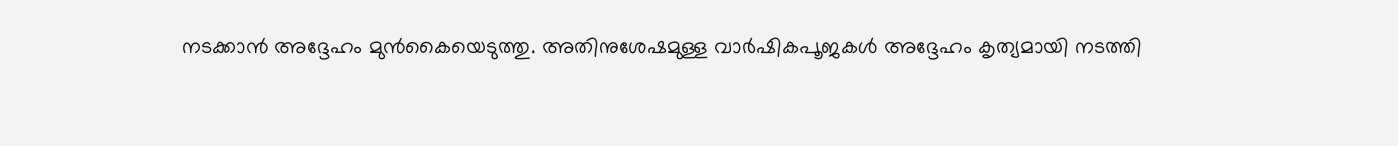നടക്കാന്‍ അദ്ദേഹം മുന്‍കൈയെടുത്തു. അതിനുശേഷമുള്ള വാര്‍ഷികപൂജകള്‍ അദ്ദേഹം കൃത്യമായി നടത്തി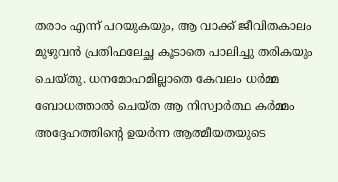തരാം എന്ന് പറയുകയും, ആ വാക്ക് ജീവിതകാലം മുഴുവന്‍ പ്രതിഫലേച്ഛ കൂടാതെ പാലിച്ചു തരികയും ചെയ്തു. ധനമോഹമില്ലാതെ കേവലം ധര്‍മ്മ ബോധത്താല്‍ ചെയ്ത ആ നിസ്വാര്‍ത്ഥ കര്‍മ്മം അദ്ദേഹത്തിന്റെ ഉയര്‍ന്ന ആത്മീയതയുടെ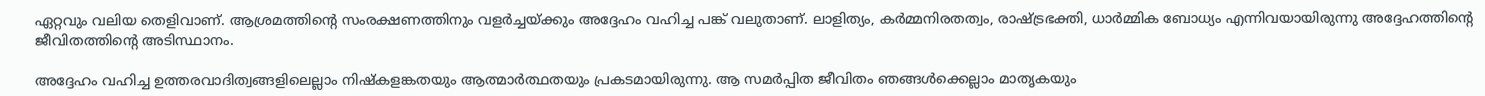ഏറ്റവും വലിയ തെളിവാണ്. ആശ്രമത്തിന്റെ സംരക്ഷണത്തിനും വളര്‍ച്ചയ്‌ക്കും അദ്ദേഹം വഹിച്ച പങ്ക് വലുതാണ്. ലാളിത്യം, കര്‍മ്മനിരതത്വം, രാഷ്‌ട്രഭക്തി, ധാര്‍മ്മിക ബോധ്യം എന്നിവയായിരുന്നു അദ്ദേഹത്തിന്റെ ജീവിതത്തിന്റെ അടിസ്ഥാനം.

അദ്ദേഹം വഹിച്ച ഉത്തരവാദിത്വങ്ങളിലെല്ലാം നിഷ്‌കളങ്കതയും ആത്മാര്‍ത്ഥതയും പ്രകടമായിരുന്നു. ആ സമര്‍പ്പിത ജീവിതം ഞങ്ങള്‍ക്കെല്ലാം മാതൃകയും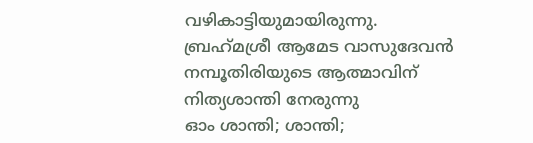വഴികാട്ടിയുമായിരുന്നു. ബ്രഹ്‌മശ്രീ ആമേട വാസുദേവന്‍ നമ്പൂതിരിയുടെ ആത്മാവിന് നിത്യശാന്തി നേരുന്നു
ഓം ശാന്തി; ശാന്തി;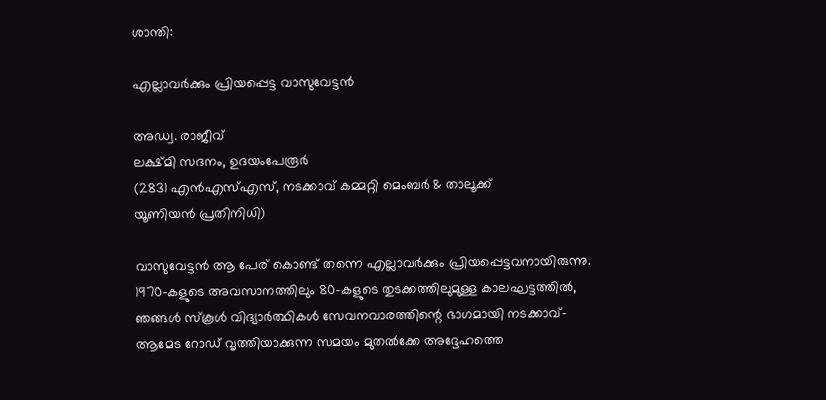ശാന്തി:

എല്ലാവര്‍ക്കും പ്രിയപ്പെട്ട വാസുവേട്ടന്‍

അഡ്വ. രാജീവ്
ലക്ഷ്മി സദനം, ഉദയംപേരൂര്‍
(2831 എന്‍എസ്എസ്, നടക്കാവ് കമ്മറ്റി മെംബര്‍ & താലൂക്ക്
യൂണിയന്‍ പ്രതിനിധി)

വാസുവേട്ടന്‍ ആ പേര് കൊണ്ട് തന്നെ എല്ലാവര്‍ക്കും പ്രിയപ്പെട്ടവനായിരുന്നു. 1970-കളുടെ അവസാനത്തിലും 80-കളുടെ തുടക്കത്തിലുമുള്ള കാലഘട്ടത്തില്‍, ഞങ്ങള്‍ സ്‌കൂള്‍ വിദ്യാര്‍ത്ഥികള്‍ സേവനവാരത്തിന്റെ ഭാഗമായി നടക്കാവ്-ആമേട റോഡ് വൃത്തിയാക്കുന്ന സമയം മുതല്‍ക്കേ അദ്ദേഹത്തെ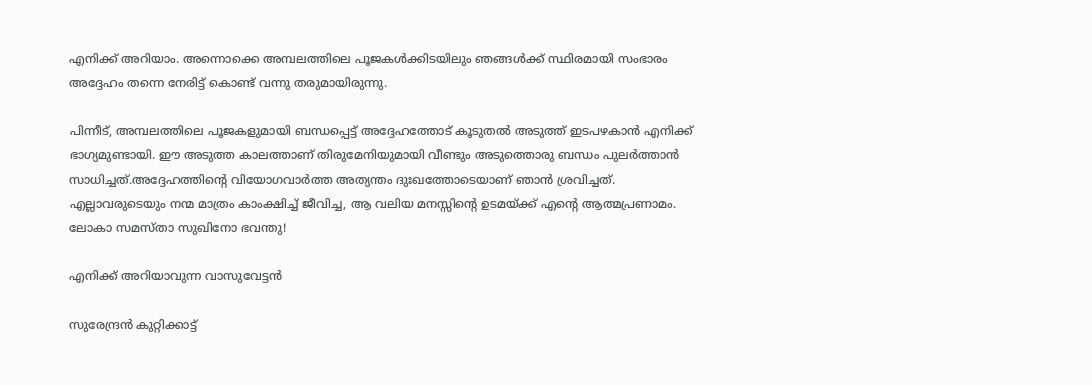എനിക്ക് അറിയാം. അന്നൊക്കെ അമ്പലത്തിലെ പൂജകള്‍ക്കിടയിലും ഞങ്ങള്‍ക്ക് സ്ഥിരമായി സംഭാരം അദ്ദേഹം തന്നെ നേരിട്ട് കൊണ്ട് വന്നു തരുമായിരുന്നു.

പിന്നീട്, അമ്പലത്തിലെ പൂജകളുമായി ബന്ധപ്പെട്ട് അദ്ദേഹത്തോട് കൂടുതല്‍ അടുത്ത് ഇടപഴകാന്‍ എനിക്ക് ഭാഗ്യമുണ്ടായി. ഈ അടുത്ത കാലത്താണ് തിരുമേനിയുമായി വീണ്ടും അടുത്തൊരു ബന്ധം പുലര്‍ത്താന്‍ സാധിച്ചത്.അദ്ദേഹത്തിന്റെ വിയോഗവാര്‍ത്ത അത്യന്തം ദുഃഖത്തോടെയാണ് ഞാന്‍ ശ്രവിച്ചത്. എല്ലാവരുടെയും നന്മ മാത്രം കാംക്ഷിച്ച് ജീവിച്ച, ആ വലിയ മനസ്സിന്റെ ഉടമയ്‌ക്ക് എന്റെ ആത്മപ്രണാമം.
ലോകാ സമസ്താ സുഖിനോ ഭവന്തു!

എനിക്ക് അറിയാവുന്ന വാസുവേട്ടന്‍

സുരേന്ദ്രന്‍ കുറ്റിക്കാട്ട്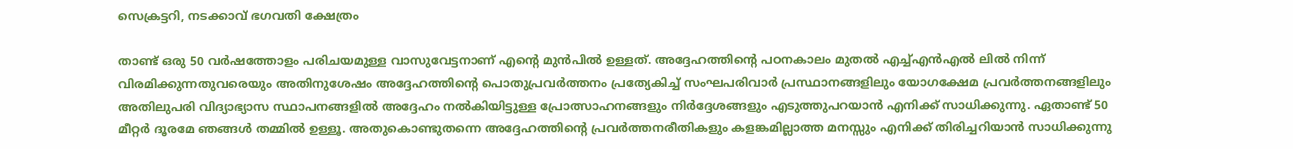സെക്രട്ടറി, നടക്കാവ് ഭഗവതി ക്ഷേത്രം

താണ്ട് ഒരു 50 വര്‍ഷത്തോളം പരിചയമുള്ള വാസുവേട്ടനാണ് എന്റെ മുന്‍പില്‍ ഉള്ളത്. അദ്ദേഹത്തിന്റെ പഠനകാലം മുതല്‍ എച്ച്എന്‍എല്‍ ലില്‍ നിന്ന് വിരമിക്കുന്നതുവരെയും അതിനുശേഷം അദ്ദേഹത്തിന്റെ പൊതുപ്രവര്‍ത്തനം പ്രത്യേകിച്ച് സംഘപരിവാര്‍ പ്രസ്ഥാനങ്ങളിലും യോഗക്ഷേമ പ്രവര്‍ത്തനങ്ങളിലും അതിലുപരി വിദ്യാഭ്യാസ സ്ഥാപനങ്ങളില്‍ അദ്ദേഹം നല്‍കിയിട്ടുള്ള പ്രോത്സാഹനങ്ങളും നിര്‍ദ്ദേശങ്ങളും എടുത്തുപറയാന്‍ എനിക്ക് സാധിക്കുന്നു. ഏതാണ്ട് 50 മീറ്റര്‍ ദൂരമേ ഞങ്ങള്‍ തമ്മില്‍ ഉള്ളൂ. അതുകൊണ്ടുതന്നെ അദ്ദേഹത്തിന്റെ പ്രവര്‍ത്തനരീതികളും കളങ്കമില്ലാത്ത മനസ്സും എനിക്ക് തിരിച്ചറിയാന്‍ സാധിക്കുന്നു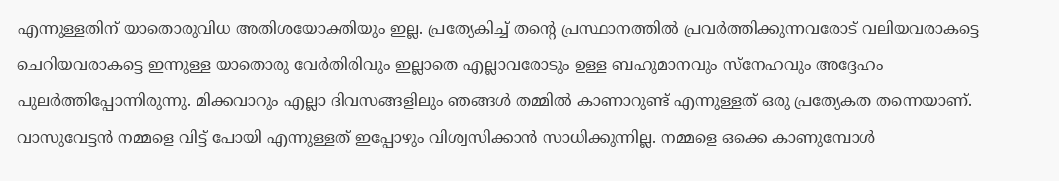എന്നുള്ളതിന് യാതൊരുവിധ അതിശയോക്തിയും ഇല്ല. പ്രത്യേകിച്ച് തന്റെ പ്രസ്ഥാനത്തില്‍ പ്രവര്‍ത്തിക്കുന്നവരോട് വലിയവരാകട്ടെ ചെറിയവരാകട്ടെ ഇന്നുള്ള യാതൊരു വേര്‍തിരിവും ഇല്ലാതെ എല്ലാവരോടും ഉള്ള ബഹുമാനവും സ്‌നേഹവും അദ്ദേഹം പുലര്‍ത്തിപ്പോന്നിരുന്നു. മിക്കവാറും എല്ലാ ദിവസങ്ങളിലും ഞങ്ങള്‍ തമ്മില്‍ കാണാറുണ്ട് എന്നുള്ളത് ഒരു പ്രത്യേകത തന്നെയാണ്. വാസുവേട്ടന്‍ നമ്മളെ വിട്ട് പോയി എന്നുള്ളത് ഇപ്പോഴും വിശ്വസിക്കാന്‍ സാധിക്കുന്നില്ല. നമ്മളെ ഒക്കെ കാണുമ്പോള്‍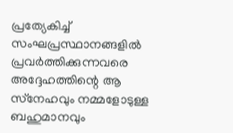പ്രത്യേകിച്ച് സംഘപ്രസ്ഥാനങ്ങളില്‍ പ്രവര്‍ത്തിക്കുന്നവരെ അദ്ദേഹത്തിന്റെ ആ സ്‌നേഹവും നമ്മളോടുള്ള ബഹുമാനവും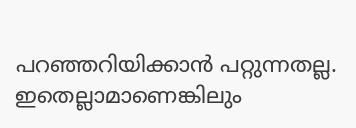പറഞ്ഞറിയിക്കാന്‍ പറ്റുന്നതല്ല. ഇതെല്ലാമാണെങ്കിലും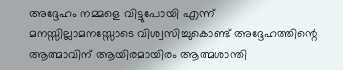അദ്ദേഹം നമ്മളെ വിട്ടുപോയി എന്ന് മനസ്സില്ലാമനസ്സോടെ വിശ്വസിച്ചുകൊണ്ട് അദ്ദേഹത്തിന്റെ ആത്മാവിന് ആയിരമായിരം ആത്മശാന്തി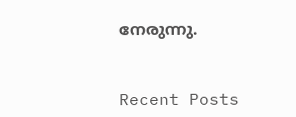നേരുന്നു.



Recent Posts